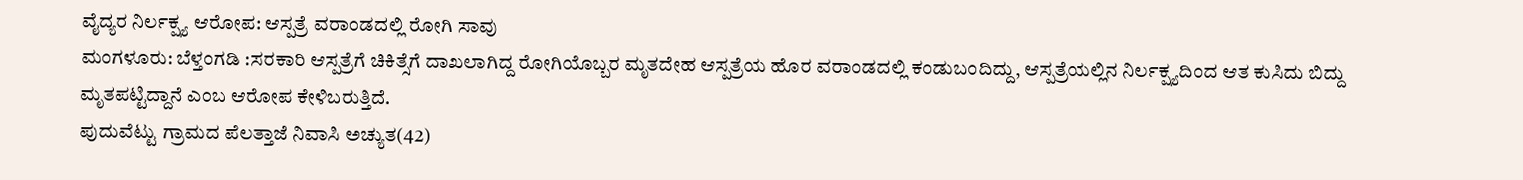ವೈದ್ಯರ ನಿರ್ಲಕ್ಷ್ಯ ಆರೋಪ: ಆಸ್ಪತ್ರೆ ವರಾಂಡದಲ್ಲಿ ರೋಗಿ ಸಾವು
ಮಂಗಳೂರು: ಬೆಳ್ತಂಗಡಿ :ಸರಕಾರಿ ಆಸ್ಪತ್ರೆಗೆ ಚಿಕಿತ್ಸೆಗೆ ದಾಖಲಾಗಿದ್ದ ರೋಗಿಯೊಬ್ಬರ ಮೃತದೇಹ ಆಸ್ಪತ್ರೆಯ ಹೊರ ವರಾಂಡದಲ್ಲಿ ಕಂಡುಬಂದಿದ್ದು, ಆಸ್ಪತ್ರೆಯಲ್ಲಿನ ನಿರ್ಲಕ್ಷ್ಯದಿಂದ ಆತ ಕುಸಿದು ಬಿದ್ದು ಮೃತಪಟ್ಟಿದ್ದಾನೆ ಎಂಬ ಆರೋಪ ಕೇಳಿಬರುತ್ತಿದೆ.
ಪುದುವೆಟ್ಟು ಗ್ರಾಮದ ಪೆಲತ್ತಾಜೆ ನಿವಾಸಿ ಅಚ್ಯುತ(42)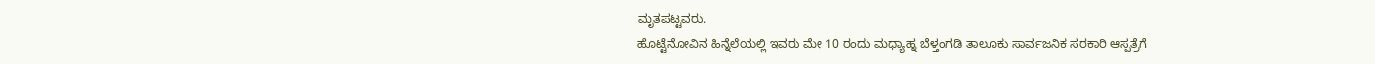ಮೃತಪಟ್ಟವರು.
ಹೊಟ್ಟೆನೋವಿನ ಹಿನ್ನೆಲೆಯಲ್ಲಿ ಇವರು ಮೇ 10 ರಂದು ಮಧ್ಯಾಹ್ನ ಬೆಳ್ತಂಗಡಿ ತಾಲೂಕು ಸಾರ್ವಜನಿಕ ಸರಕಾರಿ ಆಸ್ಪತ್ರೆಗೆ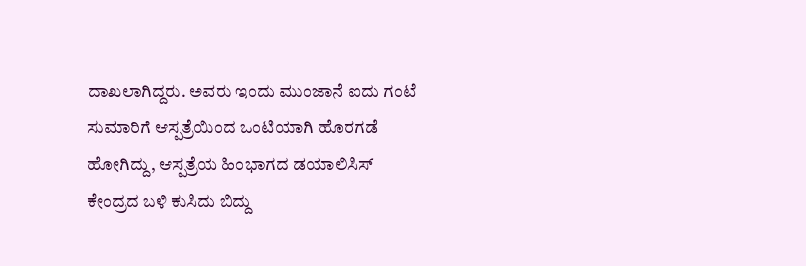ದಾಖಲಾಗಿದ್ದರು. ಅವರು ಇಂದು ಮುಂಜಾನೆ ಐದು ಗಂಟೆ ಸುಮಾರಿಗೆ ಆಸ್ಪತ್ರೆಯಿಂದ ಒಂಟಿಯಾಗಿ ಹೊರಗಡೆ ಹೋಗಿದ್ದು, ಆಸ್ಪತ್ರೆಯ ಹಿಂಭಾಗದ ಡಯಾಲಿಸಿಸ್ ಕೇಂದ್ರದ ಬಳಿ ಕುಸಿದು ಬಿದ್ದು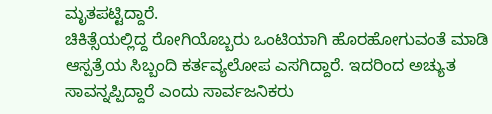ಮೃತಪಟ್ಟಿದ್ದಾರೆ.
ಚಿಕಿತ್ಸೆಯಲ್ಲಿದ್ದ ರೋಗಿಯೊಬ್ಬರು ಒಂಟಿಯಾಗಿ ಹೊರಹೋಗುವಂತೆ ಮಾಡಿ ಆಸ್ಪತ್ರೆಯ ಸಿಬ್ಬಂದಿ ಕರ್ತವ್ಯಲೋಪ ಎಸಗಿದ್ದಾರೆ. ಇದರಿಂದ ಅಚ್ಯುತ ಸಾವನ್ನಪ್ಪಿದ್ದಾರೆ ಎಂದು ಸಾರ್ವಜನಿಕರು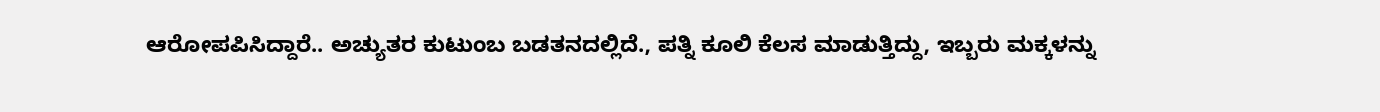ಆರೋಪಪಿಸಿದ್ದಾರೆ.. ಅಚ್ಯುತರ ಕುಟುಂಬ ಬಡತನದಲ್ಲಿದೆ., ಪತ್ನಿ ಕೂಲಿ ಕೆಲಸ ಮಾಡುತ್ತಿದ್ದು, ಇಬ್ಬರು ಮಕ್ಕಳನ್ನು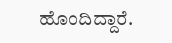ಹೊಂದಿದ್ದಾರೆ.